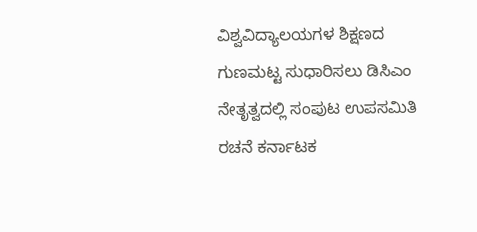ವಿಶ್ವವಿದ್ಯಾಲಯಗಳ ಶಿಕ್ಷಣದ ಗುಣಮಟ್ಟ ಸುಧಾರಿಸಲು ಡಿಸಿಎಂ ನೇತೃತ್ವದಲ್ಲಿ ಸಂಪುಟ ಉಪಸಮಿತಿ ರಚನೆ ಕರ್ನಾಟಕ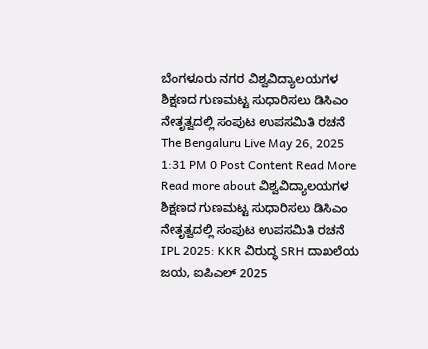ಬೆಂಗಳೂರು ನಗರ ವಿಶ್ವವಿದ್ಯಾಲಯಗಳ ಶಿಕ್ಷಣದ ಗುಣಮಟ್ಟ ಸುಧಾರಿಸಲು ಡಿಸಿಎಂ ನೇತೃತ್ವದಲ್ಲಿ ಸಂಪುಟ ಉಪಸಮಿತಿ ರಚನೆ The Bengaluru Live May 26, 2025 1:31 PM 0 Post Content Read More Read more about ವಿಶ್ವವಿದ್ಯಾಲಯಗಳ ಶಿಕ್ಷಣದ ಗುಣಮಟ್ಟ ಸುಧಾರಿಸಲು ಡಿಸಿಎಂ ನೇತೃತ್ವದಲ್ಲಿ ಸಂಪುಟ ಉಪಸಮಿತಿ ರಚನೆ
IPL 2025: KKR ವಿರುದ್ಧ SRH ದಾಖಲೆಯ ಜಯ, ಐಪಿಎಲ್ 2025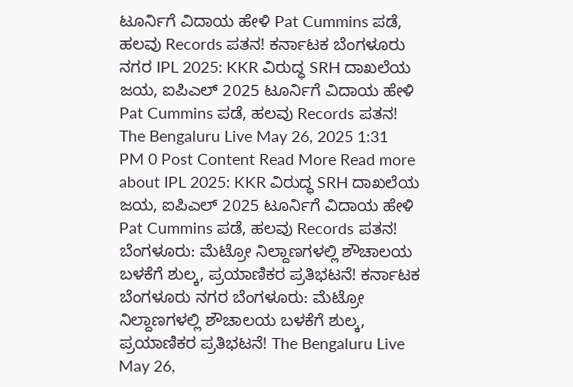ಟೂರ್ನಿಗೆ ವಿದಾಯ ಹೇಳಿ Pat Cummins ಪಡೆ, ಹಲವು Records ಪತನ! ಕರ್ನಾಟಕ ಬೆಂಗಳೂರು ನಗರ IPL 2025: KKR ವಿರುದ್ಧ SRH ದಾಖಲೆಯ ಜಯ, ಐಪಿಎಲ್ 2025 ಟೂರ್ನಿಗೆ ವಿದಾಯ ಹೇಳಿ Pat Cummins ಪಡೆ, ಹಲವು Records ಪತನ! The Bengaluru Live May 26, 2025 1:31 PM 0 Post Content Read More Read more about IPL 2025: KKR ವಿರುದ್ಧ SRH ದಾಖಲೆಯ ಜಯ, ಐಪಿಎಲ್ 2025 ಟೂರ್ನಿಗೆ ವಿದಾಯ ಹೇಳಿ Pat Cummins ಪಡೆ, ಹಲವು Records ಪತನ!
ಬೆಂಗಳೂರು: ಮೆಟ್ರೋ ನಿಲ್ದಾಣಗಳಲ್ಲಿ ಶೌಚಾಲಯ ಬಳಕೆಗೆ ಶುಲ್ಕ, ಪ್ರಯಾಣಿಕರ ಪ್ರತಿಭಟನೆ! ಕರ್ನಾಟಕ ಬೆಂಗಳೂರು ನಗರ ಬೆಂಗಳೂರು: ಮೆಟ್ರೋ ನಿಲ್ದಾಣಗಳಲ್ಲಿ ಶೌಚಾಲಯ ಬಳಕೆಗೆ ಶುಲ್ಕ, ಪ್ರಯಾಣಿಕರ ಪ್ರತಿಭಟನೆ! The Bengaluru Live May 26,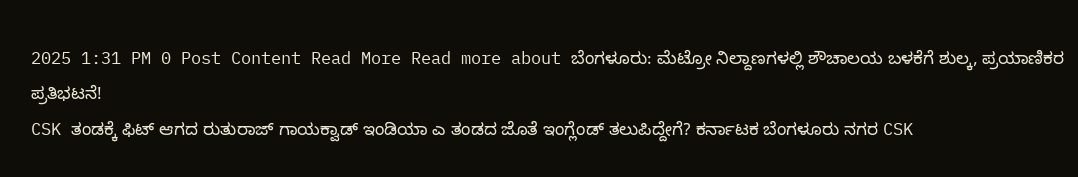2025 1:31 PM 0 Post Content Read More Read more about ಬೆಂಗಳೂರು: ಮೆಟ್ರೋ ನಿಲ್ದಾಣಗಳಲ್ಲಿ ಶೌಚಾಲಯ ಬಳಕೆಗೆ ಶುಲ್ಕ, ಪ್ರಯಾಣಿಕರ ಪ್ರತಿಭಟನೆ!
CSK ತಂಡಕ್ಕೆ ಫಿಟ್ ಆಗದ ರುತುರಾಜ್ ಗಾಯಕ್ವಾಡ್ ಇಂಡಿಯಾ ಎ ತಂಡದ ಜೊತೆ ಇಂಗ್ಲೆಂಡ್ ತಲುಪಿದ್ದೇಗೆ? ಕರ್ನಾಟಕ ಬೆಂಗಳೂರು ನಗರ CSK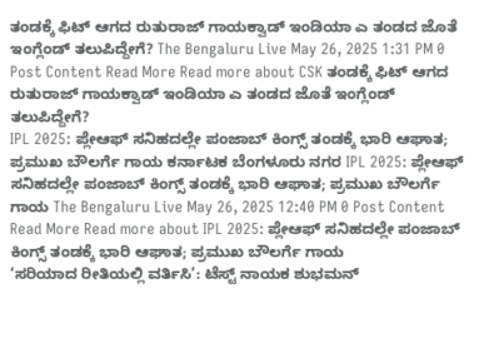ತಂಡಕ್ಕೆ ಫಿಟ್ ಆಗದ ರುತುರಾಜ್ ಗಾಯಕ್ವಾಡ್ ಇಂಡಿಯಾ ಎ ತಂಡದ ಜೊತೆ ಇಂಗ್ಲೆಂಡ್ ತಲುಪಿದ್ದೇಗೆ? The Bengaluru Live May 26, 2025 1:31 PM 0 Post Content Read More Read more about CSK ತಂಡಕ್ಕೆ ಫಿಟ್ ಆಗದ ರುತುರಾಜ್ ಗಾಯಕ್ವಾಡ್ ಇಂಡಿಯಾ ಎ ತಂಡದ ಜೊತೆ ಇಂಗ್ಲೆಂಡ್ ತಲುಪಿದ್ದೇಗೆ?
IPL 2025: ಪ್ಲೇಆಫ್ ಸನಿಹದಲ್ಲೇ ಪಂಜಾಬ್ ಕಿಂಗ್ಸ್ ತಂಡಕ್ಕೆ ಭಾರಿ ಆಘಾತ; ಪ್ರಮುಖ ಬೌಲರ್ಗೆ ಗಾಯ ಕರ್ನಾಟಕ ಬೆಂಗಳೂರು ನಗರ IPL 2025: ಪ್ಲೇಆಫ್ ಸನಿಹದಲ್ಲೇ ಪಂಜಾಬ್ ಕಿಂಗ್ಸ್ ತಂಡಕ್ಕೆ ಭಾರಿ ಆಘಾತ; ಪ್ರಮುಖ ಬೌಲರ್ಗೆ ಗಾಯ The Bengaluru Live May 26, 2025 12:40 PM 0 Post Content Read More Read more about IPL 2025: ಪ್ಲೇಆಫ್ ಸನಿಹದಲ್ಲೇ ಪಂಜಾಬ್ ಕಿಂಗ್ಸ್ ತಂಡಕ್ಕೆ ಭಾರಿ ಆಘಾತ; ಪ್ರಮುಖ ಬೌಲರ್ಗೆ ಗಾಯ
‘ಸರಿಯಾದ ರೀತಿಯಲ್ಲಿ ವರ್ತಿಸಿ’: ಟೆಸ್ಟ್ ನಾಯಕ ಶುಭಮನ್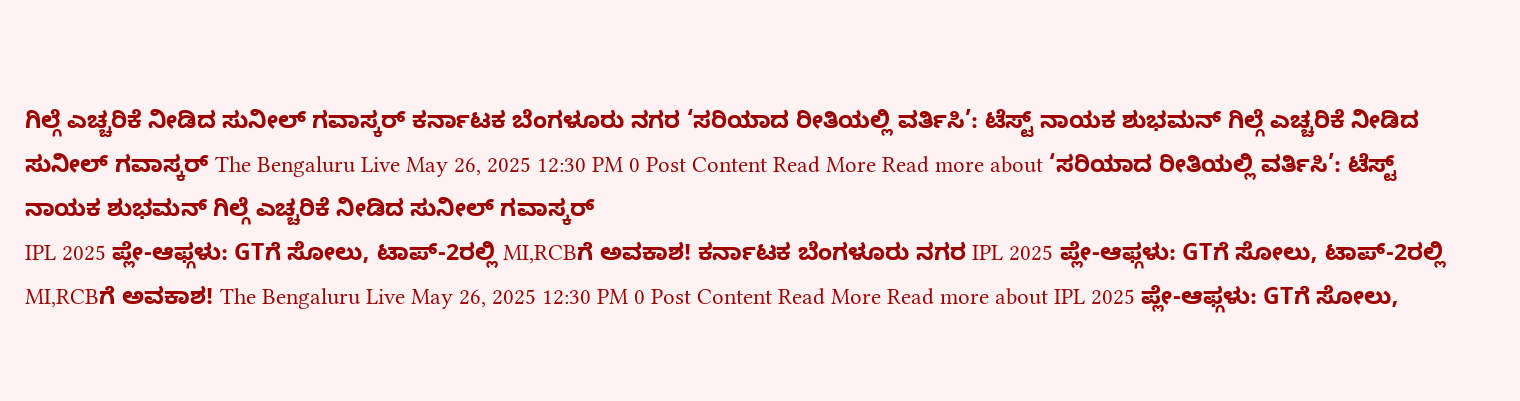ಗಿಲ್ಗೆ ಎಚ್ಚರಿಕೆ ನೀಡಿದ ಸುನೀಲ್ ಗವಾಸ್ಕರ್ ಕರ್ನಾಟಕ ಬೆಂಗಳೂರು ನಗರ ‘ಸರಿಯಾದ ರೀತಿಯಲ್ಲಿ ವರ್ತಿಸಿ’: ಟೆಸ್ಟ್ ನಾಯಕ ಶುಭಮನ್ ಗಿಲ್ಗೆ ಎಚ್ಚರಿಕೆ ನೀಡಿದ ಸುನೀಲ್ ಗವಾಸ್ಕರ್ The Bengaluru Live May 26, 2025 12:30 PM 0 Post Content Read More Read more about ‘ಸರಿಯಾದ ರೀತಿಯಲ್ಲಿ ವರ್ತಿಸಿ’: ಟೆಸ್ಟ್ ನಾಯಕ ಶುಭಮನ್ ಗಿಲ್ಗೆ ಎಚ್ಚರಿಕೆ ನೀಡಿದ ಸುನೀಲ್ ಗವಾಸ್ಕರ್
IPL 2025 ಪ್ಲೇ-ಆಫ್ಗಳು: GTಗೆ ಸೋಲು, ಟಾಪ್-2ರಲ್ಲಿ MI,RCBಗೆ ಅವಕಾಶ! ಕರ್ನಾಟಕ ಬೆಂಗಳೂರು ನಗರ IPL 2025 ಪ್ಲೇ-ಆಫ್ಗಳು: GTಗೆ ಸೋಲು, ಟಾಪ್-2ರಲ್ಲಿ MI,RCBಗೆ ಅವಕಾಶ! The Bengaluru Live May 26, 2025 12:30 PM 0 Post Content Read More Read more about IPL 2025 ಪ್ಲೇ-ಆಫ್ಗಳು: GTಗೆ ಸೋಲು,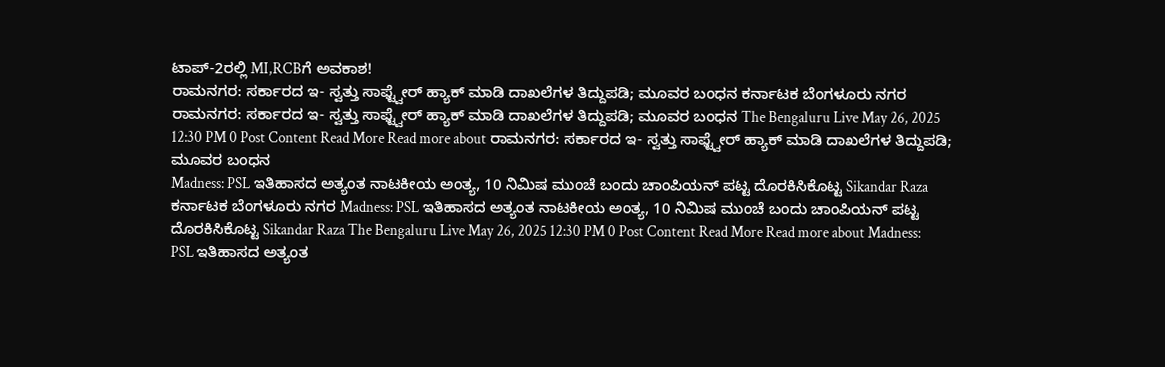ಟಾಪ್-2ರಲ್ಲಿ MI,RCBಗೆ ಅವಕಾಶ!
ರಾಮನಗರ: ಸರ್ಕಾರದ ಇ- ಸ್ವತ್ತು ಸಾಫ್ಟ್ವೇರ್ ಹ್ಯಾಕ್ ಮಾಡಿ ದಾಖಲೆಗಳ ತಿದ್ದುಪಡಿ; ಮೂವರ ಬಂಧನ ಕರ್ನಾಟಕ ಬೆಂಗಳೂರು ನಗರ ರಾಮನಗರ: ಸರ್ಕಾರದ ಇ- ಸ್ವತ್ತು ಸಾಫ್ಟ್ವೇರ್ ಹ್ಯಾಕ್ ಮಾಡಿ ದಾಖಲೆಗಳ ತಿದ್ದುಪಡಿ; ಮೂವರ ಬಂಧನ The Bengaluru Live May 26, 2025 12:30 PM 0 Post Content Read More Read more about ರಾಮನಗರ: ಸರ್ಕಾರದ ಇ- ಸ್ವತ್ತು ಸಾಫ್ಟ್ವೇರ್ ಹ್ಯಾಕ್ ಮಾಡಿ ದಾಖಲೆಗಳ ತಿದ್ದುಪಡಿ; ಮೂವರ ಬಂಧನ
Madness: PSL ಇತಿಹಾಸದ ಅತ್ಯಂತ ನಾಟಕೀಯ ಅಂತ್ಯ, 10 ನಿಮಿಷ ಮುಂಚೆ ಬಂದು ಚಾಂಪಿಯನ್ ಪಟ್ಟ ದೊರಕಿಸಿಕೊಟ್ಟ Sikandar Raza ಕರ್ನಾಟಕ ಬೆಂಗಳೂರು ನಗರ Madness: PSL ಇತಿಹಾಸದ ಅತ್ಯಂತ ನಾಟಕೀಯ ಅಂತ್ಯ, 10 ನಿಮಿಷ ಮುಂಚೆ ಬಂದು ಚಾಂಪಿಯನ್ ಪಟ್ಟ ದೊರಕಿಸಿಕೊಟ್ಟ Sikandar Raza The Bengaluru Live May 26, 2025 12:30 PM 0 Post Content Read More Read more about Madness: PSL ಇತಿಹಾಸದ ಅತ್ಯಂತ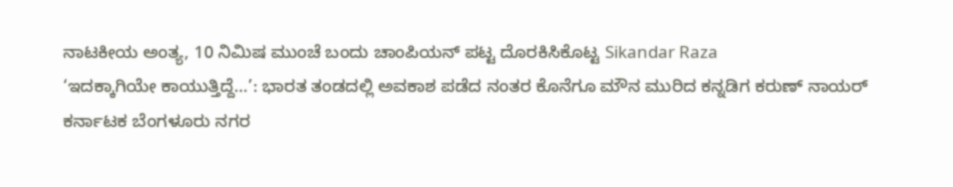ನಾಟಕೀಯ ಅಂತ್ಯ, 10 ನಿಮಿಷ ಮುಂಚೆ ಬಂದು ಚಾಂಪಿಯನ್ ಪಟ್ಟ ದೊರಕಿಸಿಕೊಟ್ಟ Sikandar Raza
‘ಇದಕ್ಕಾಗಿಯೇ ಕಾಯುತ್ತಿದ್ದೆ…’: ಭಾರತ ತಂಡದಲ್ಲಿ ಅವಕಾಶ ಪಡೆದ ನಂತರ ಕೊನೆಗೂ ಮೌನ ಮುರಿದ ಕನ್ನಡಿಗ ಕರುಣ್ ನಾಯರ್ ಕರ್ನಾಟಕ ಬೆಂಗಳೂರು ನಗರ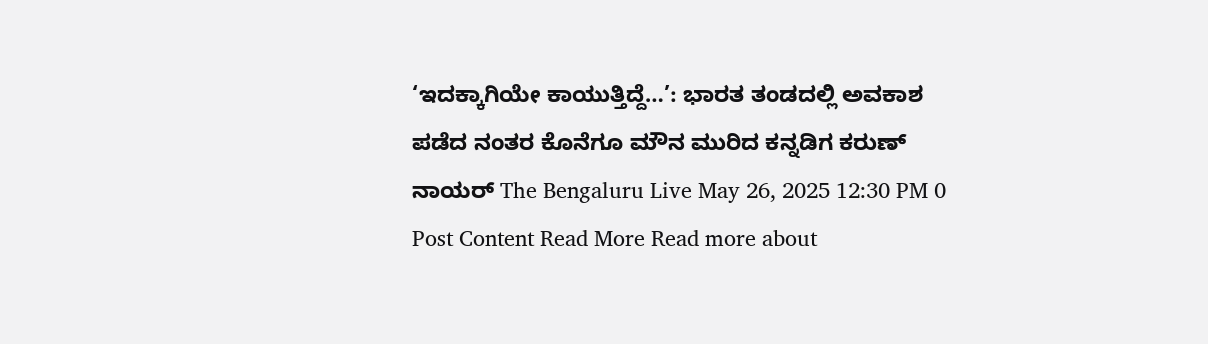‘ಇದಕ್ಕಾಗಿಯೇ ಕಾಯುತ್ತಿದ್ದೆ…’: ಭಾರತ ತಂಡದಲ್ಲಿ ಅವಕಾಶ ಪಡೆದ ನಂತರ ಕೊನೆಗೂ ಮೌನ ಮುರಿದ ಕನ್ನಡಿಗ ಕರುಣ್ ನಾಯರ್ The Bengaluru Live May 26, 2025 12:30 PM 0 Post Content Read More Read more about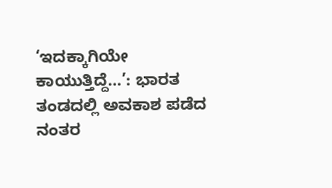‘ಇದಕ್ಕಾಗಿಯೇ ಕಾಯುತ್ತಿದ್ದೆ…’: ಭಾರತ ತಂಡದಲ್ಲಿ ಅವಕಾಶ ಪಡೆದ ನಂತರ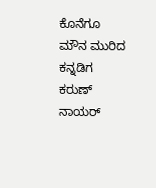ಕೊನೆಗೂ ಮೌನ ಮುರಿದ ಕನ್ನಡಿಗ ಕರುಣ್ ನಾಯರ್